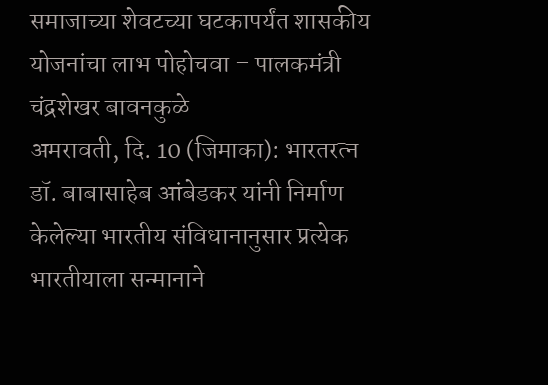समाजाच्या शेवटच्या घटकापर्यंत शासकीय योजनांचा लाभ पोहोचवा – पालकमंत्री चंद्रशेखर बावनकुळे
अमरावती, दि. 10 (जिमाका): भारतरत्न डॉ. बाबासाहेब आंबेडकर यांनी निर्माण केलेल्या भारतीय संविधानानुसार प्रत्येक भारतीयाला सन्मानाने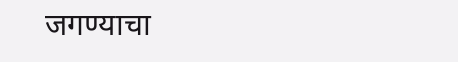जगण्याचा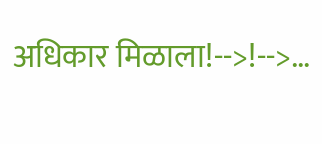अधिकार मिळाला!-->!-->…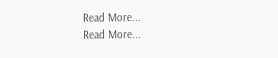Read More...
Read More...